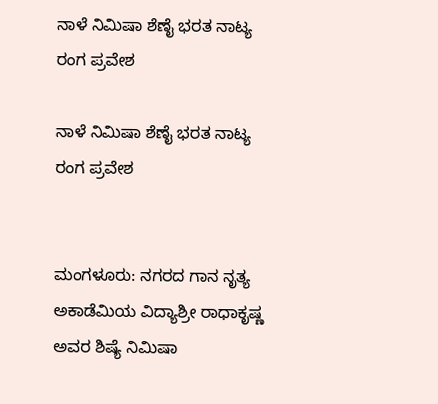ನಾಳೆ ನಿಮಿಷಾ ಶೆಣೈ ಭರತ ನಾಟ್ಯ ರಂಗ ಪ್ರವೇಶ

ನಾಳೆ ನಿಮಿಷಾ ಶೆಣೈ ಭರತ ನಾಟ್ಯ ರಂಗ ಪ್ರವೇಶ


ಮಂಗಳೂರು: ನಗರದ ಗಾನ ನೃತ್ಯ ಅಕಾಡೆಮಿಯ ವಿದ್ಯಾಶ್ರೀ ರಾಧಾಕೃಷ್ಣ ಅವರ ಶಿಷ್ಯೆ ನಿಮಿಷಾ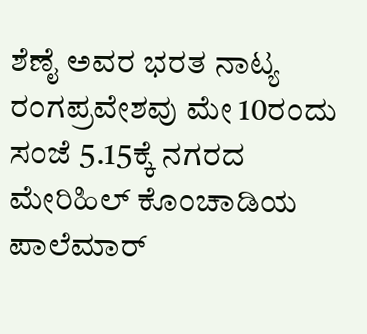ಶೆಣೈ ಅವರ ಭರತ ನಾಟ್ಯ ರಂಗಪ್ರವೇಶವು ಮೇ 10ರಂದು ಸಂಜೆ 5.15ಕ್ಕೆ ನಗರದ ಮೇರಿಹಿಲ್ ಕೊಂಚಾಡಿಯ ಪಾಲೆಮಾರ್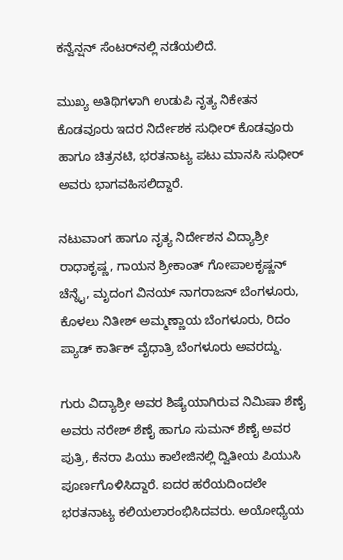ಕನ್ವೆನ್ಷನ್ ಸೆಂಟರ್‌ನಲ್ಲಿ ನಡೆಯಲಿದೆ.

ಮುಖ್ಯ ಅತಿಥಿಗಳಾಗಿ ಉಡುಪಿ ನೃತ್ಯ ನಿಕೇತನ ಕೊಡವೂರು ಇದರ ನಿರ್ದೇಶಕ ಸುಧೀರ್ ಕೊಡವೂರು ಹಾಗೂ ಚಿತ್ರನಟಿ, ಭರತನಾಟ್ಯ ಪಟು ಮಾನಸಿ ಸುಧೀರ್ ಅವರು ಭಾಗವಹಿಸಲಿದ್ದಾರೆ.

ನಟುವಾಂಗ ಹಾಗೂ ನೃತ್ಯ ನಿರ್ದೇಶನ ವಿದ್ಯಾಶ್ರೀ ರಾಧಾಕೃಷ್ಣ, ಗಾಯನ ಶ್ರೀಕಾಂತ್ ಗೋಪಾಲಕೃಷ್ಣನ್ ಚೆನ್ನೈ, ಮೃದಂಗ ವಿನಯ್ ನಾಗರಾಜನ್ ಬೆಂಗಳೂರು, ಕೊಳಲು ನಿತೀಶ್ ಅಮ್ಮಣ್ಣಾಯ ಬೆಂಗಳೂರು, ರಿದಂ ಪ್ಯಾಡ್ ಕಾರ್ತಿಕ್ ವೈಧಾತ್ರಿ ಬೆಂಗಳೂರು ಅವರದ್ದು.

ಗುರು ವಿದ್ಯಾಶ್ರೀ ಅವರ ಶಿಷ್ಯೆಯಾಗಿರುವ ನಿಮಿಷಾ ಶೆಣೈ ಅವರು ನರೇಶ್ ಶೆಣೈ ಹಾಗೂ ಸುಮನ್ ಶೆಣೈ ಅವರ ಪುತ್ರಿ, ಕೆನರಾ ಪಿಯು ಕಾಲೇಜಿನಲ್ಲಿ ದ್ವಿತೀಯ ಪಿಯುಸಿ ಪೂರ್ಣಗೊಳಿಸಿದ್ದಾರೆ. ಐದರ ಹರೆಯದಿಂದಲೇ ಭರತನಾಟ್ಯ ಕಲಿಯಲಾರಂಭಿಸಿದವರು. ಅಯೋಧ್ಯೆಯ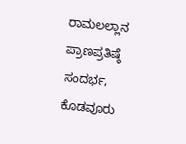ರಾಮಲಲ್ಲಾನ ಪ್ರಾಣಪ್ರತಿಷ್ಠೆ ಸಂದರ್ಭ, ಕೊಡವೂರು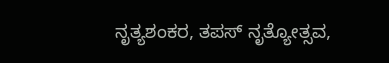ನೃತ್ಯಶಂಕರ, ತಪಸ್ ನೃತ್ಯೋತ್ಸವ,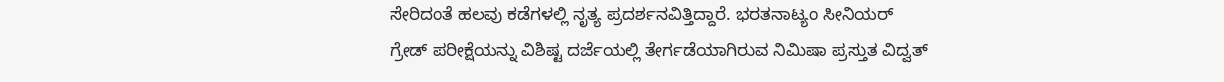ಸೇರಿದಂತೆ ಹಲವು ಕಡೆಗಳಲ್ಲಿ ನೃತ್ಯ ಪ್ರದರ್ಶನವಿತ್ತಿದ್ದಾರೆ. ಭರತನಾಟ್ಯಂ ಸೀನಿಯರ್ ಗ್ರೇಡ್ ಪರೀಕ್ಷೆಯನ್ನು ವಿಶಿಷ್ಟ ದರ್ಜೆಯಲ್ಲಿ ತೇರ್ಗಡೆಯಾಗಿರುವ ನಿಮಿಷಾ ಪ್ರಸ್ತುತ ವಿದ್ವತ್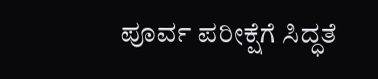ಪೂರ್ವ ಪರೀಕ್ಷೆಗೆ ಸಿದ್ಧತೆ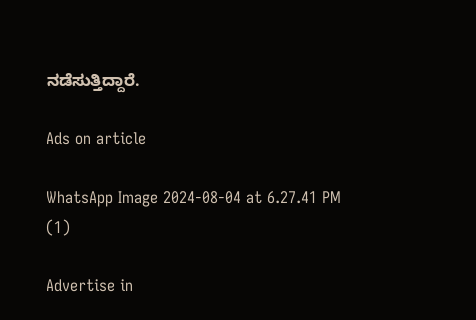ನಡೆಸುತ್ತಿದ್ದಾರೆ.

Ads on article

WhatsApp Image 2024-08-04 at 6.27.41 PM (1)

Advertise in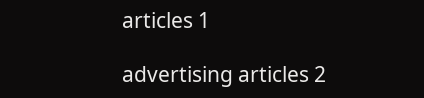articles 1

advertising articles 2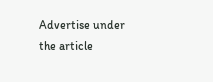Advertise under the article